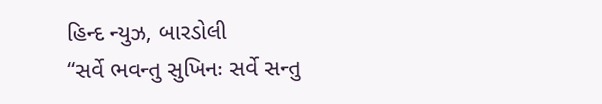હિન્દ ન્યુઝ, બારડોલી
“સર્વે ભવન્તુ સુખિનઃ સર્વે સન્તુ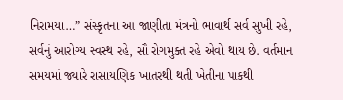નિરામયા…” સંસ્કૃતના આ જાણીતા મંત્રનો ભાવાર્થ સર્વ સુખી રહે, સર્વનું આરોગ્ય સ્વસ્થ રહે, સૌ રોગમુક્ત રહે એવો થાય છે. વર્તમાન સમયમાં જ્યારે રાસાયણિક ખાતરથી થતી ખેતીના પાકથી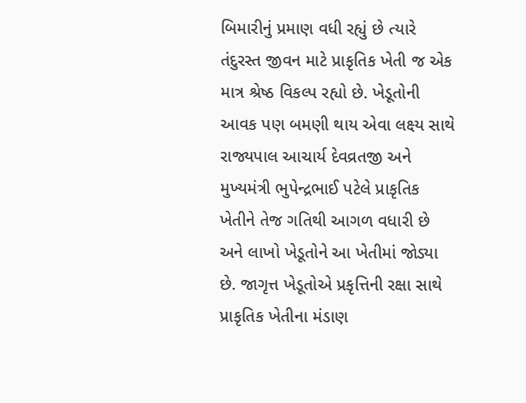બિમારીનું પ્રમાણ વધી રહ્યું છે ત્યારે તંદુરસ્ત જીવન માટે પ્રાકૃતિક ખેતી જ એક માત્ર શ્રેષ્ઠ વિકલ્પ રહ્યો છે. ખેડૂતોની આવક પણ બમણી થાય એવા લક્ષ્ય સાથે રાજ્યપાલ આચાર્ય દેવવ્રતજી અને મુખ્યમંત્રી ભુપેન્દ્રભાઈ પટેલે પ્રાકૃતિક ખેતીને તેજ ગતિથી આગળ વધારી છે અને લાખો ખેડૂતોને આ ખેતીમાં જોડ્યા છે. જાગૃત્ત ખેડૂતોએ પ્રકૃત્તિની રક્ષા સાથે પ્રાકૃતિક ખેતીના મંડાણ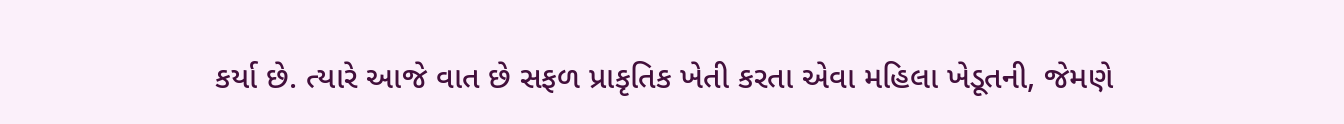કર્યા છે. ત્યારે આજે વાત છે સફળ પ્રાકૃતિક ખેતી કરતા એવા મહિલા ખેડૂતની, જેમણે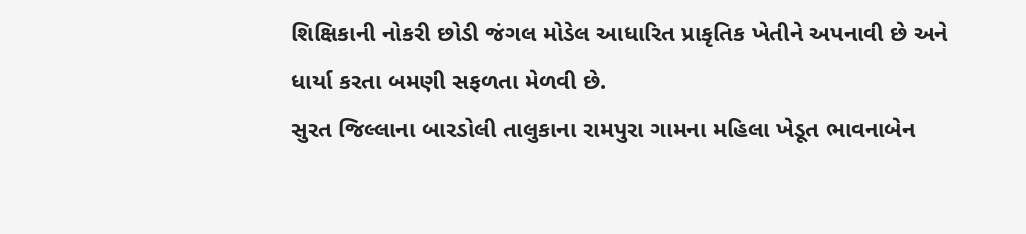શિક્ષિકાની નોકરી છોડી જંગલ મોડેલ આધારિત પ્રાકૃતિક ખેતીને અપનાવી છે અને ધાર્યા કરતા બમણી સફળતા મેળવી છે.
સુરત જિલ્લાના બારડોલી તાલુકાના રામપુરા ગામના મહિલા ખેડૂત ભાવનાબેન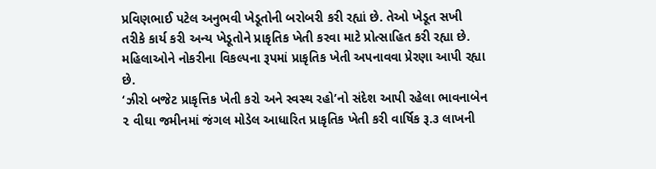પ્રવિણભાઈ પટેલ અનુભવી ખેડૂતોની બરોબરી કરી રહ્યાં છે. તેઓ ખેડૂત સખી તરીકે કાર્ય કરી અન્ય ખેડૂતોને પ્રાકૃતિક ખેતી કરવા માટે પ્રોત્સાહિત કરી રહ્યા છે. મહિલાઓને નોકરીના વિકલ્પના રૂપમાં પ્રાકૃતિક ખેતી અપનાવવા પ્રેરણા આપી રહ્યા છે.
‘ઝીરો બજેટ પ્રાકૃત્તિક ખેતી કરો અને સ્વસ્થ રહો’નો સંદેશ આપી રહેલા ભાવનાબેન ૨ વીઘા જમીનમાં જંગલ મોડેલ આધારિત પ્રાકૃતિક ખેતી કરી વાર્ષિક રૂ.૩ લાખની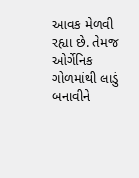આવક મેળવી રહ્યા છે. તેમજ ઓર્ગેનિક ગોળમાંથી લાડું બનાવીને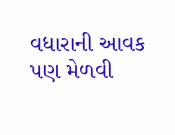વધારાની આવક પણ મેળવી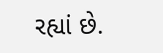રહ્યાં છે.